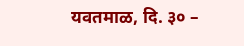यवतमाळ, दि. ३० –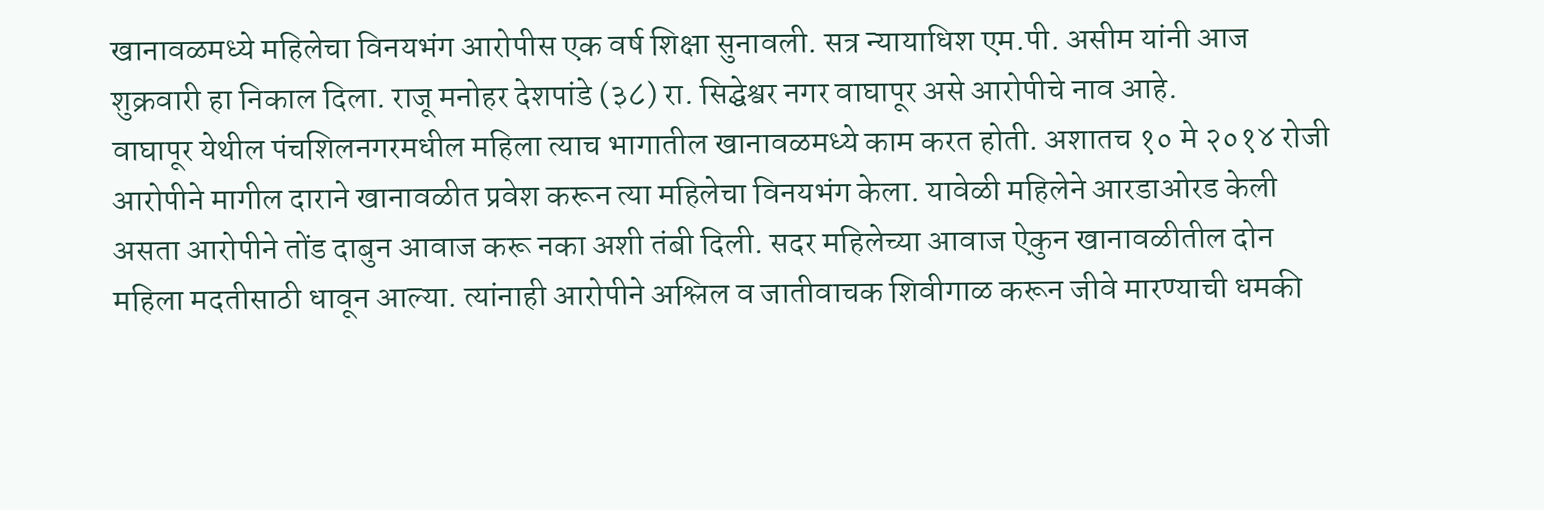खानावळमध्ये महिलेचा विनयभंग आरोपीस एक वर्ष शिक्षा सुनावली. सत्र न्यायाधिश एम.पी. असीम यांनी आज शुक्रवारी हा निकाल दिला. राजू मनोहर देशपांडे (३८) रा. सिद्घेश्वर नगर वाघापूर असे आरोपीचे नाव आहे.
वाघापूर येथील पंचशिलनगरमधील महिला त्याच भागातील खानावळमध्ये काम करत होती. अशातच १० मे २०१४ रोजी आरोपीने मागील दाराने खानावळीत प्रवेश करून त्या महिलेचा विनयभंग केला. यावेळी महिलेने आरडाओरड केली असता आरोपीने तोंड दाबुन आवाज करू नका अशी तंबी दिली. सदर महिलेच्या आवाज ऐकुन खानावळीतील दोन महिला मदतीसाठी धावून आल्या. त्यांनाही आरोपीने अश्लिल व जातीवाचक शिवीगाळ करून जीवे मारण्याची धमकी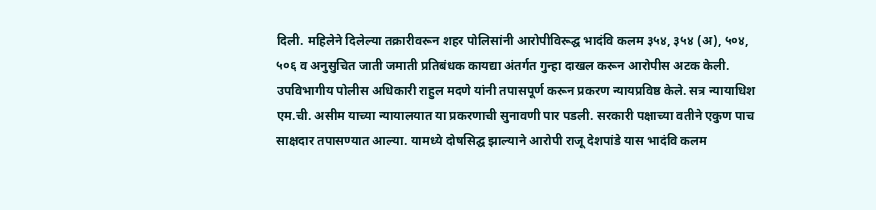दिली. महिलेने दिलेल्या तक्रारीवरून शहर पोलिसांनी आरोपीविरूद्घ भादंवि कलम ३५४, ३५४ (अ), ५०४, ५०६ व अनुसुचित जाती जमाती प्रतिबंधक कायद्या अंतर्गत गुन्हा दाखल करून आरोपीस अटक केली. उपविभागीय पोलीस अधिकारी राहुल मदणे यांनी तपासपूर्ण करून प्रकरण न्यायप्रविष्ठ केले. सत्र न्यायाधिश एम.ची. असीम याच्या न्यायालयात या प्रकरणाची सुनावणी पार पडली. सरकारी पक्षाच्या वतीने एकुण पाच साक्षदार तपासण्यात आल्या. यामध्ये दोषसिद्घ झाल्याने आरोपी राजू देशपांडे यास भादंवि कलम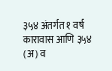३५४ अंतर्गत १ वर्ष कारावास आणि ३५४ (अ) व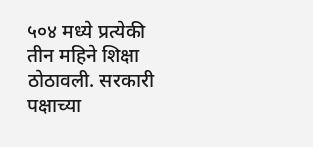५०४ मध्ये प्रत्येकी तीन महिने शिक्षा ठोठावली. सरकारी पक्षाच्या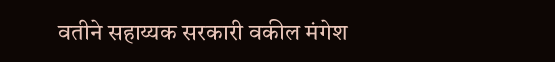वतीने सहाय्यक सरकारी वकील मंगेश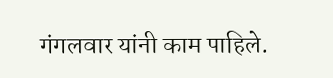गंगलवार यांनी काम पाहिले.